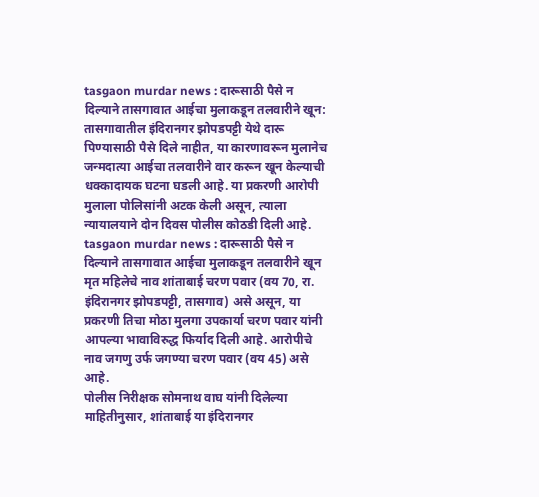tasgaon murdar news : दारूसाठी पैसे न दिल्याने तासगावात आईचा मुलाकडून तलवारीने खून: तासगावातील इंदिरानगर झोपडपट्टी येथे दारू पिण्यासाठी पैसे दिले नाहीत, या कारणावरून मुलानेच जन्मदात्या आईचा तलवारीने वार करून खून केल्याची धक्कादायक घटना घडली आहे. या प्रकरणी आरोपी मुलाला पोलिसांनी अटक केली असून, त्याला न्यायालयाने दोन दिवस पोलीस कोठडी दिली आहे.
tasgaon murdar news : दारूसाठी पैसे न दिल्याने तासगावात आईचा मुलाकडून तलवारीने खून
मृत महिलेचे नाव शांताबाई चरण पवार (वय 70, रा. इंदिरानगर झोपडपट्टी, तासगाव) असे असून, या प्रकरणी तिचा मोठा मुलगा उपकार्या चरण पवार यांनी आपल्या भावाविरुद्ध फिर्याद दिली आहे. आरोपीचे नाव जगणु उर्फ जगण्या चरण पवार (वय 45) असे आहे.
पोलीस निरीक्षक सोमनाथ वाघ यांनी दिलेल्या माहितीनुसार, शांताबाई या इंदिरानगर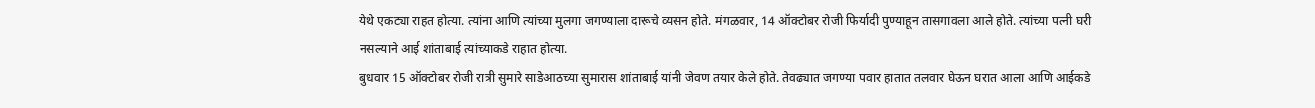येथे एकट्या राहत होत्या. त्यांना आणि त्यांच्या मुलगा जगण्याला दारूचे व्यसन होते. मंगळवार, 14 ऑक्टोबर रोजी फिर्यादी पुण्याहून तासगावला आले होते. त्यांच्या पत्नी घरी नसल्याने आई शांताबाई त्यांच्याकडे राहात होत्या.
बुधवार 15 ऑक्टोबर रोजी रात्री सुमारे साडेआठच्या सुमारास शांताबाई यांनी जेवण तयार केले होते. तेवढ्यात जगण्या पवार हातात तलवार घेऊन घरात आला आणि आईकडे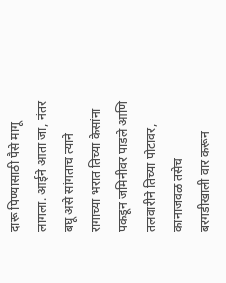दारू पिण्यासाठी पैसे मागू लागला. आईने आता जा, नंतर बघू असे सांगताच त्याने रागाच्या भरात तिच्या केसांना पकडून जमिनीवर पाडले आणि तलवारीने तिच्या पोटावर, कानाजवळ तसेच बरगडीखाली वार करून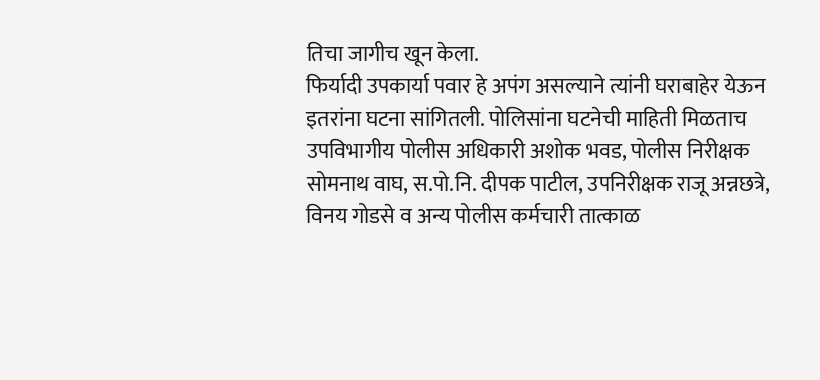तिचा जागीच खून केला.
फिर्यादी उपकार्या पवार हे अपंग असल्याने त्यांनी घराबाहेर येऊन इतरांना घटना सांगितली. पोलिसांना घटनेची माहिती मिळताच उपविभागीय पोलीस अधिकारी अशोक भवड, पोलीस निरीक्षक सोमनाथ वाघ, स.पो.नि. दीपक पाटील, उपनिरीक्षक राजू अन्नछत्रे, विनय गोडसे व अन्य पोलीस कर्मचारी तात्काळ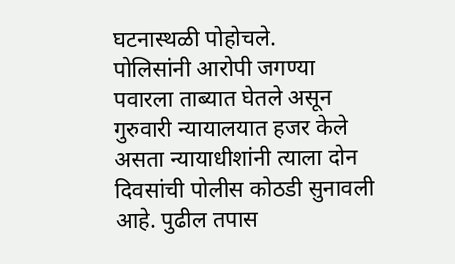घटनास्थळी पोहोचले.
पोलिसांनी आरोपी जगण्या पवारला ताब्यात घेतले असून गुरुवारी न्यायालयात हजर केले असता न्यायाधीशांनी त्याला दोन दिवसांची पोलीस कोठडी सुनावली आहे. पुढील तपास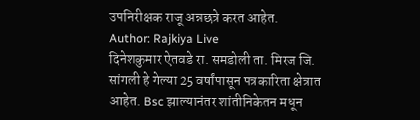उपनिरीक्षक राजू अन्नछत्रे करत आहेत.
Author: Rajkiya Live
दिनेशकुमार ऐतवडे रा. समडोली ता. मिरज जि. सांगली हे गेल्या 25 वर्षांपासून पत्रकारिता क्षेत्रात आहेत. Bsc झाल्यानंतर शांतीनिकेतन मधून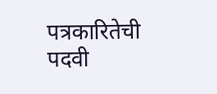पत्रकारितेची पदवी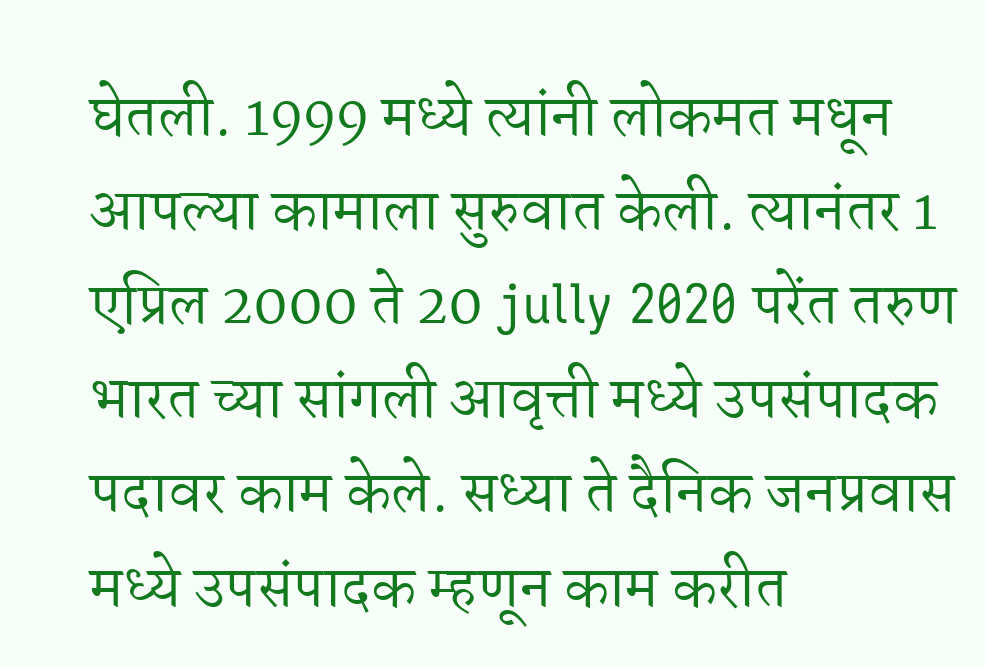घेतली. 1999 मध्ये त्यांनी लोकमत मधून आपल्या कामाला सुरुवात केली. त्यानंतर 1 एप्रिल 2000 ते 20 jully 2020 परेंत तरुण भारत च्या सांगली आवृत्ती मध्ये उपसंपादक पदावर काम केले. सध्या ते दैनिक जनप्रवास मध्ये उपसंपादक म्हणून काम करीत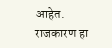आहेत. राजकारण हा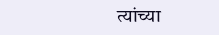त्यांच्या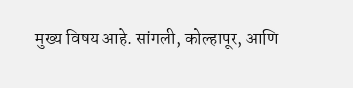मुख्य विषय आहे. सांगली, कोल्हापूर, आणि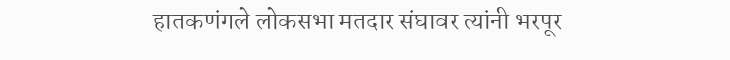हातकणंगले लोकसभा मतदार संघावर त्यांनी भरपूर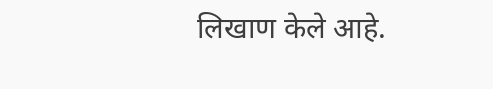लिखाण केले आहे.